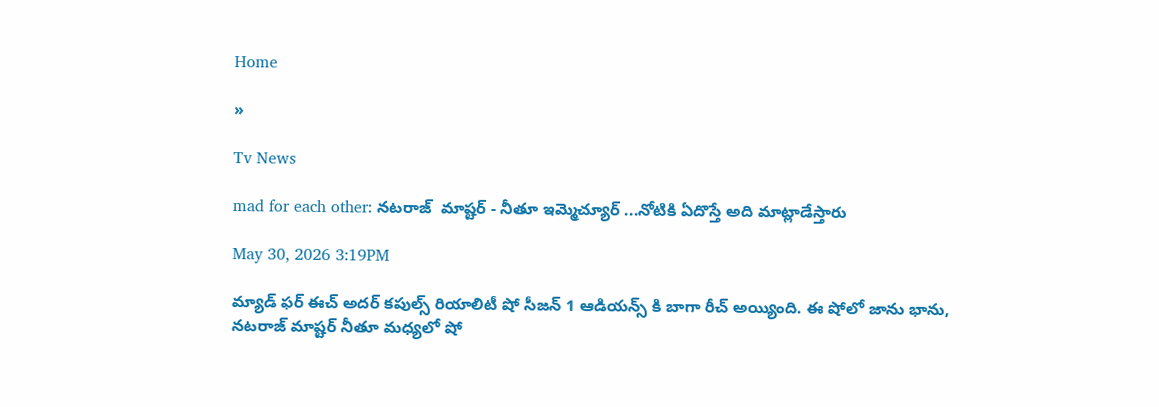Home

»

Tv News

mad for each other: నటరాజ్  మాష్టర్ - నీతూ ఇమ్మెచ్యూర్ ...నోటికి ఏదొస్తే అది మాట్లాడేస్తారు

May 30, 2026 3:19PM

మ్యాడ్ ఫర్ ఈచ్ అదర్ కపుల్స్ రియాలిటీ షో సీజన్ 1 ఆడియన్స్ కి బాగా రీచ్ అయ్యింది. ఈ షోలో జాను భాను, నటరాజ్ మాష్టర్ నీతూ మధ్యలో షో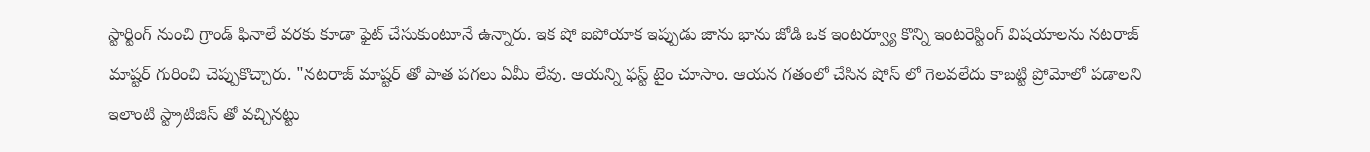స్టార్టింగ్ నుంచి గ్రాండ్ ఫినాలే వరకు కూడా ఫైట్ చేసుకుంటూనే ఉన్నారు. ఇక షో ఐపోయాక ఇప్పుడు జాను భాను జోడి ఒక ఇంటర్వ్యూ కొన్ని ఇంటరెస్టింగ్ విషయాలను నటరాజ్ మాష్టర్ గురించి చెప్పుకొచ్చారు. "నటరాజ్ మాష్టర్ తో పాత పగలు ఏమీ లేవు. ఆయన్ని ఫస్ట్ టైం చూసాం. ఆయన గతంలో చేసిన షోస్ లో గెలవలేదు కాబట్టి ప్రోమోలో పడాలని ఇలాంటి స్ట్రాటిజిస్ తో వచ్చినట్టు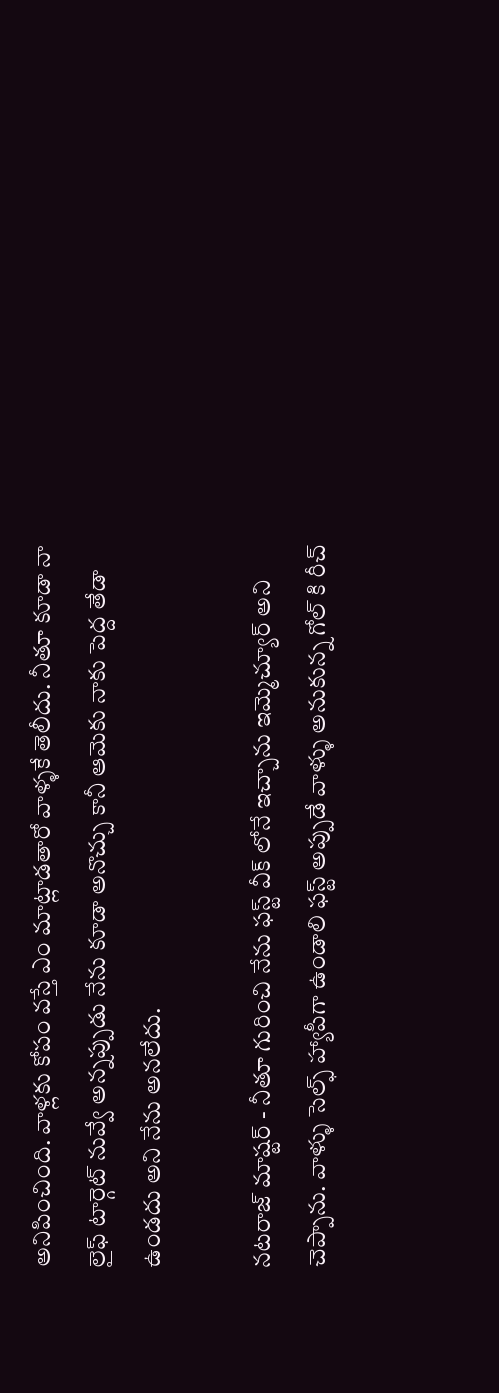అనిపించింది. వాళ్లకు కోపం వస్తే ఎం మాట్లాడతారో వాళ్ళకే తెలీదు. నీతూ కూడా నా లైఫ్ టార్గెట్ నువ్వే అన్నప్పుడు నేను కూడా అనొచ్చు కానీ ఆమెకు నాకు పెద్ద తేడా ఉండదు అని నేను అనలేదు.

నటరాజ్ మాష్టర్ - నీతూ గురించి నేను ఫస్ట్ వీక్ లోనే ఇచ్చాను ఇమ్మెచ్యూర్ అని చెప్పాను. వాళ్ళు సెల్ఫ్ హ్యాపీగా ఉండాలి ఫస్ట్ అప్పుడే వాళ్ళు అనుకున్న గోల్ కి రీచ్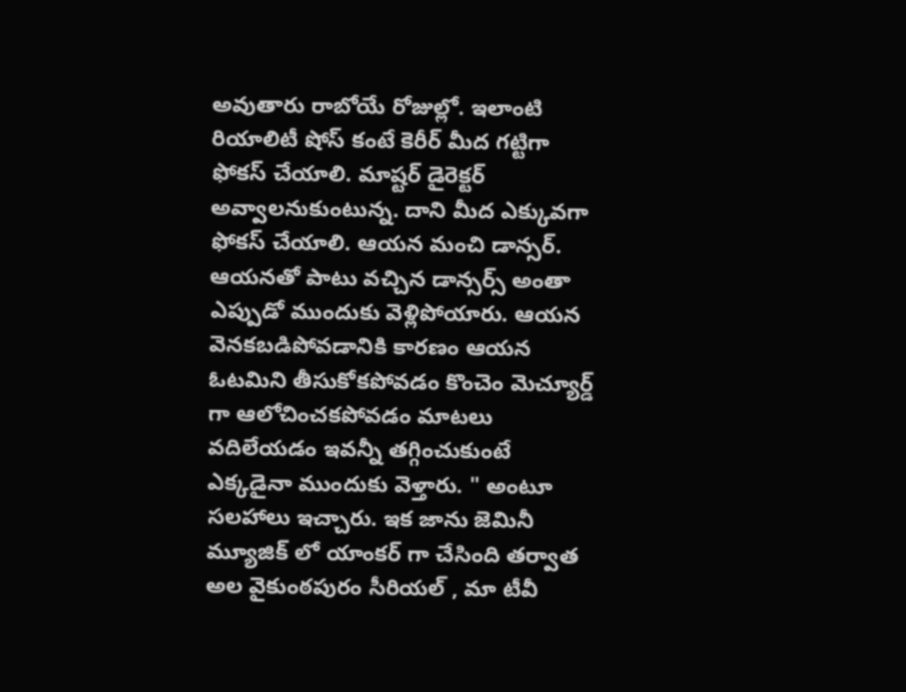అవుతారు రాబోయే రోజుల్లో. ఇలాంటి రియాలిటీ షోస్ కంటే కెరీర్ మీద గట్టిగా ఫోకస్ చేయాలి. మాష్టర్ డైరెక్టర్ అవ్వాలనుకుంటున్న. దాని మీద ఎక్కువగా ఫోకస్ చేయాలి. ఆయన మంచి డాన్సర్. ఆయనతో పాటు వచ్చిన డాన్సర్స్ అంతా ఎప్పుడో ముందుకు వెళ్లిపోయారు. ఆయన వెనకబడిపోవడానికి కారణం ఆయన ఓటమిని తీసుకోకపోవడం కొంచెం మెచ్యూర్డ్ గా ఆలోచించకపోవడం మాటలు వదిలేయడం ఇవన్నీ తగ్గించుకుంటే ఎక్కడైనా ముందుకు వెళ్తారు. " అంటూ సలహాలు ఇచ్చారు. ఇక జాను జెమినీ మ్యూజిక్ లో యాంకర్ గా చేసింది తర్వాత అల వైకుంఠపురం సీరియల్ , మా టీవీ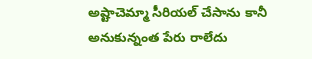అష్టాచెమ్మా సీరియల్ చేసాను కానీ అనుకున్నంత పేరు రాలేదు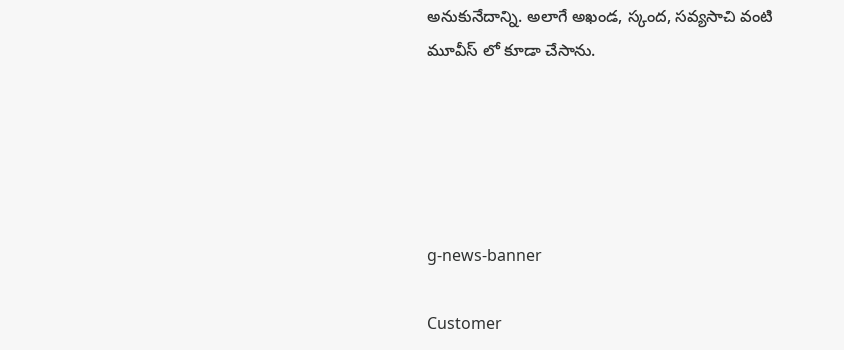అనుకునేదాన్ని. అలాగే అఖండ, స్కంద, సవ్యసాచి వంటి మూవీస్ లో కూడా చేసాను.





g-news-banner

Customer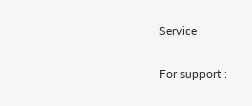Service

For support :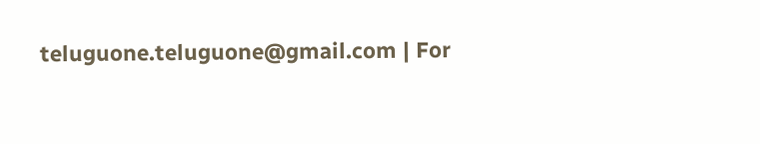teluguone.teluguone@gmail.com | For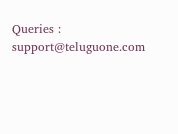Queries : support@teluguone.com